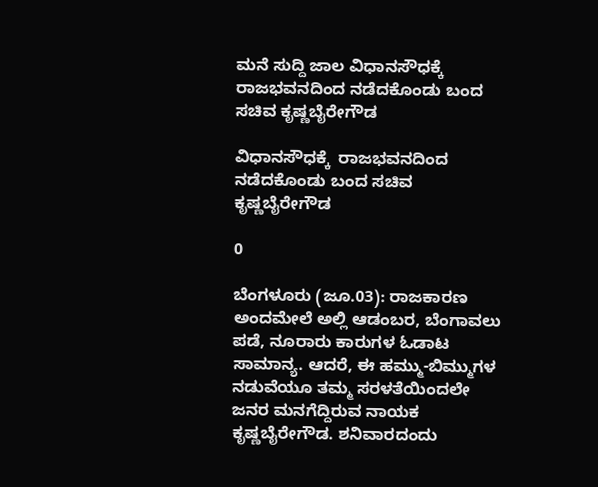ಮನೆ ಸುದ್ದಿ ಜಾಲ ವಿಧಾನಸೌಧಕ್ಕೆ  ರಾಜಭವನದಿಂದ ನಡೆದಕೊಂಡು ಬಂದ ಸಚಿವ ಕೃಷ್ಣಬೈರೇಗೌಡ

ವಿಧಾನಸೌಧಕ್ಕೆ  ರಾಜಭವನದಿಂದ ನಡೆದಕೊಂಡು ಬಂದ ಸಚಿವ ಕೃಷ್ಣಬೈರೇಗೌಡ

0

ಬೆಂಗಳೂರು (ಜೂ.03): ರಾಜಕಾರಣ ಅಂದಮೇಲೆ ಅಲ್ಲಿ ಆಡಂಬರ, ಬೆಂಗಾವಲು ಪಡೆ, ನೂರಾರು ಕಾರುಗಳ ಓಡಾಟ ಸಾಮಾನ್ಯ. ಆದರೆ, ಈ ಹಮ್ಮು-ಬಿಮ್ಮುಗಳ ನಡುವೆಯೂ ತಮ್ಮ ಸರಳತೆಯಿಂದಲೇ ಜನರ ಮನಗೆದ್ದಿರುವ ನಾಯಕ ಕೃಷ್ಣಬೈರೇಗೌಡ. ಶನಿವಾರದಂದು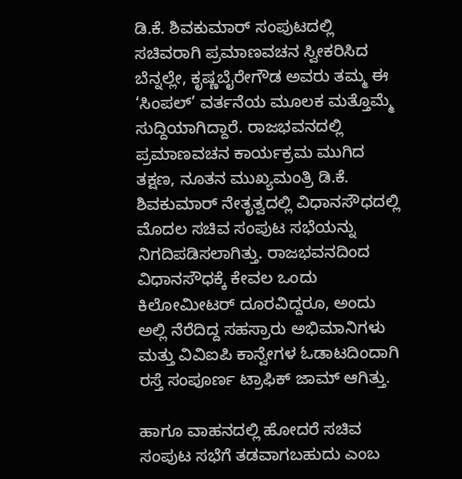ಡಿ.ಕೆ. ಶಿವಕುಮಾರ್ ಸಂಪುಟದಲ್ಲಿ ಸಚಿವರಾಗಿ ಪ್ರಮಾಣವಚನ ಸ್ವೀಕರಿಸಿದ ಬೆನ್ನಲ್ಲೇ, ಕೃಷ್ಣಬೈರೇಗೌಡ ಅವರು ತಮ್ಮ ಈ ‘ಸಿಂಪಲ್’ ವರ್ತನೆಯ ಮೂಲಕ ಮತ್ತೊಮ್ಮೆ ಸುದ್ದಿಯಾಗಿದ್ದಾರೆ. ರಾಜಭವನದಲ್ಲಿ ಪ್ರಮಾಣವಚನ ಕಾರ್ಯಕ್ರಮ ಮುಗಿದ ತಕ್ಷಣ, ನೂತನ ಮುಖ್ಯಮಂತ್ರಿ ಡಿ.ಕೆ. ಶಿವಕುಮಾರ್ ನೇತೃತ್ವದಲ್ಲಿ ವಿಧಾನಸೌಧದಲ್ಲಿ ಮೊದಲ ಸಚಿವ ಸಂಪುಟ ಸಭೆಯನ್ನು ನಿಗದಿಪಡಿಸಲಾಗಿತ್ತು. ರಾಜಭವನದಿಂದ ವಿಧಾನಸೌಧಕ್ಕೆ ಕೇವಲ ಒಂದು ಕಿಲೋಮೀಟರ್ ದೂರವಿದ್ದರೂ, ಅಂದು ಅಲ್ಲಿ ನೆರೆದಿದ್ದ ಸಹಸ್ರಾರು ಅಭಿಮಾನಿಗಳು ಮತ್ತು ವಿವಿಐಪಿ ಕಾನ್ವೇಗಳ ಓಡಾಟದಿಂದಾಗಿ ರಸ್ತೆ ಸಂಪೂರ್ಣ ಟ್ರಾಫಿಕ್ ಜಾಮ್ ಆಗಿತ್ತು.

ಹಾಗೂ ವಾಹನದಲ್ಲಿ ಹೋದರೆ ಸಚಿವ ಸಂಪುಟ ಸಭೆಗೆ ತಡವಾಗಬಹುದು ಎಂಬ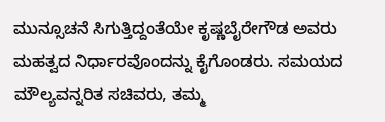ಮುನ್ಸೂಚನೆ ಸಿಗುತ್ತಿದ್ದಂತೆಯೇ ಕೃಷ್ಣಬೈರೇಗೌಡ ಅವರು ಮಹತ್ವದ ನಿರ್ಧಾರವೊಂದನ್ನು ಕೈಗೊಂಡರು. ಸಮಯದ ಮೌಲ್ಯವನ್ನರಿತ ಸಚಿವರು, ತಮ್ಮ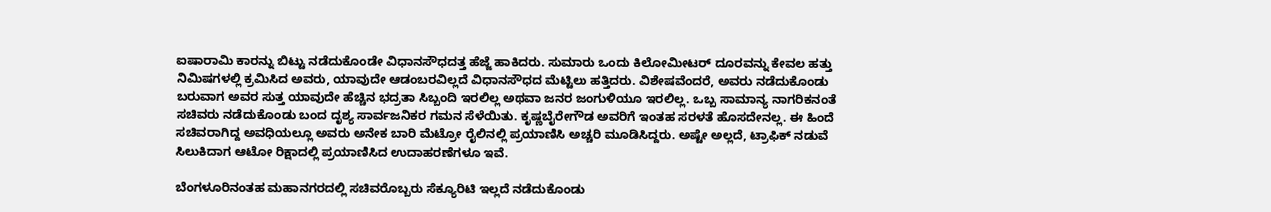ಐಷಾರಾಮಿ ಕಾರನ್ನು ಬಿಟ್ಟು ನಡೆದುಕೊಂಡೇ ವಿಧಾನಸೌಧದತ್ತ ಹೆಜ್ಜೆ ಹಾಕಿದರು. ಸುಮಾರು ಒಂದು ಕಿಲೋಮೀಟರ್ ದೂರವನ್ನು ಕೇವಲ ಹತ್ತು ನಿಮಿಷಗಳಲ್ಲಿ ಕ್ರಮಿಸಿದ ಅವರು, ಯಾವುದೇ ಆಡಂಬರವಿಲ್ಲದೆ ವಿಧಾನಸೌಧದ ಮೆಟ್ಟಿಲು ಹತ್ತಿದರು. ವಿಶೇಷವೆಂದರೆ, ಅವರು ನಡೆದುಕೊಂಡು ಬರುವಾಗ ಅವರ ಸುತ್ತ ಯಾವುದೇ ಹೆಚ್ಚಿನ ಭದ್ರತಾ ಸಿಬ್ಬಂದಿ ಇರಲಿಲ್ಲ ಅಥವಾ ಜನರ ಜಂಗುಳಿಯೂ ಇರಲಿಲ್ಲ. ಒಬ್ಬ ಸಾಮಾನ್ಯ ನಾಗರಿಕನಂತೆ ಸಚಿವರು ನಡೆದುಕೊಂಡು ಬಂದ ದೃಶ್ಯ ಸಾರ್ವಜನಿಕರ ಗಮನ ಸೆಳೆಯಿತು. ಕೃಷ್ಣಬೈರೇಗೌಡ ಅವರಿಗೆ ಇಂತಹ ಸರಳತೆ ಹೊಸದೇನಲ್ಲ. ಈ ಹಿಂದೆ ಸಚಿವರಾಗಿದ್ದ ಅವಧಿಯಲ್ಲೂ ಅವರು ಅನೇಕ ಬಾರಿ ಮೆಟ್ರೋ ರೈಲಿನಲ್ಲಿ ಪ್ರಯಾಣಿಸಿ ಅಚ್ಚರಿ ಮೂಡಿಸಿದ್ದರು. ಅಷ್ಟೇ ಅಲ್ಲದೆ, ಟ್ರಾಫಿಕ್ ನಡುವೆ ಸಿಲುಕಿದಾಗ ಆಟೋ ರಿಕ್ಷಾದಲ್ಲಿ ಪ್ರಯಾಣಿಸಿದ ಉದಾಹರಣೆಗಳೂ ಇವೆ.

ಬೆಂಗಳೂರಿನಂತಹ ಮಹಾನಗರದಲ್ಲಿ ಸಚಿವರೊಬ್ಬರು ಸೆಕ್ಯೂರಿಟಿ ಇಲ್ಲದೆ ನಡೆದುಕೊಂಡು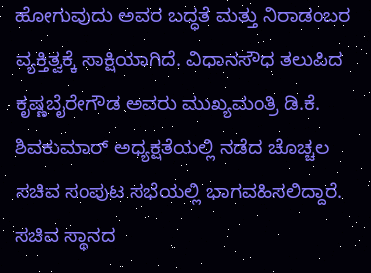ಹೋಗುವುದು ಅವರ ಬದ್ಧತೆ ಮತ್ತು ನಿರಾಡಂಬರ ವ್ಯಕ್ತಿತ್ವಕ್ಕೆ ಸಾಕ್ಷಿಯಾಗಿದೆ. ವಿಧಾನಸೌಧ ತಲುಪಿದ ಕೃಷ್ಣಬೈರೇಗೌಡ ಅವರು ಮುಖ್ಯಮಂತ್ರಿ ಡಿ.ಕೆ. ಶಿವಕುಮಾರ್ ಅಧ್ಯಕ್ಷತೆಯಲ್ಲಿ ನಡೆದ ಚೊಚ್ಚಲ ಸಚಿವ ಸಂಪುಟ ಸಭೆಯಲ್ಲಿ ಭಾಗವಹಿಸಲಿದ್ದಾರೆ. ಸಚಿವ ಸ್ಥಾನದ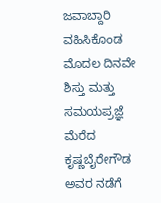ಜವಾಬ್ದಾರಿ ವಹಿಸಿಕೊಂಡ ಮೊದಲ ದಿನವೇ ಶಿಸ್ತು ಮತ್ತು ಸಮಯಪ್ರಜ್ಞೆ ಮೆರೆದ ಕೃಷ್ಣಬೈರೇಗೌಡ ಅವರ ನಡೆಗೆ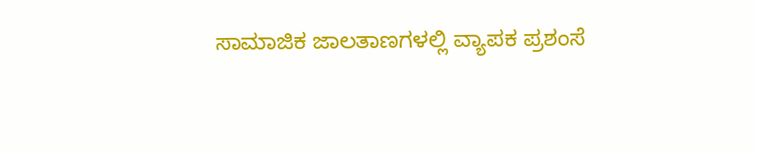ಸಾಮಾಜಿಕ ಜಾಲತಾಣಗಳಲ್ಲಿ ವ್ಯಾಪಕ ಪ್ರಶಂಸೆ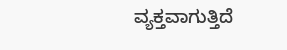ವ್ಯಕ್ತವಾಗುತ್ತಿದೆ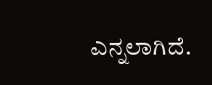ಎನ್ನಲಾಗಿದೆ.